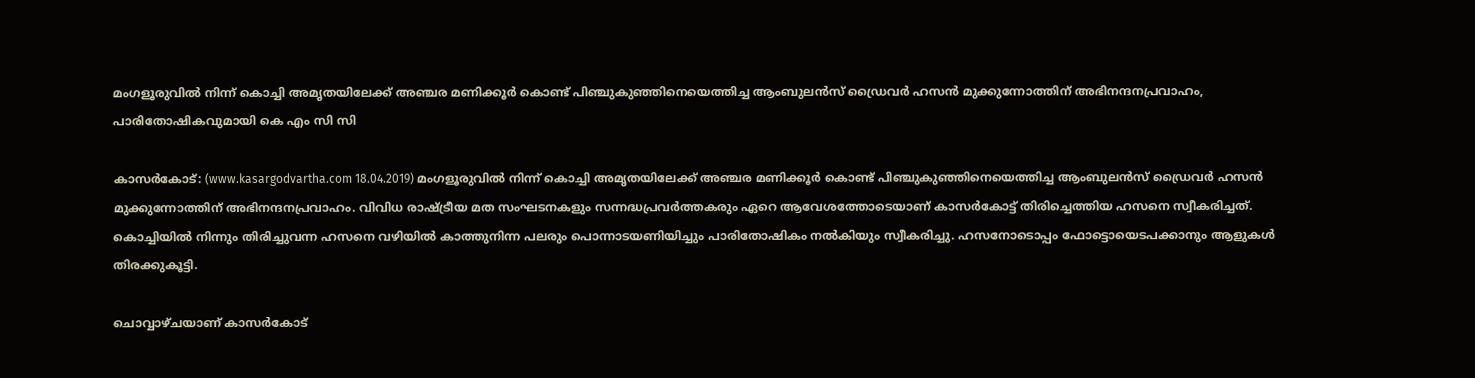മംഗളൂരുവില്‍ നിന്ന് കൊച്ചി അമൃതയിലേക്ക് അഞ്ചര മണിക്കൂര്‍ കൊണ്ട് പിഞ്ചുകുഞ്ഞിനെയെത്തിച്ച ആംബുലന്‍സ് ഡ്രൈവര്‍ ഹസന്‍ മുക്കുന്നോത്തിന് അഭിനന്ദനപ്രവാഹം, പാരിതോഷികവുമായി കെ എം സി സി

കാസര്‍കോട്: (www.kasargodvartha.com 18.04.2019) മംഗളൂരുവില്‍ നിന്ന് കൊച്ചി അമൃതയിലേക്ക് അഞ്ചര മണിക്കൂര്‍ കൊണ്ട് പിഞ്ചുകുഞ്ഞിനെയെത്തിച്ച ആംബുലന്‍സ് ഡ്രൈവര്‍ ഹസന്‍ മുക്കുന്നോത്തിന് അഭിനന്ദനപ്രവാഹം. വിവിധ രാഷ്ട്രീയ മത സംഘടനകളും സന്നദ്ധപ്രവര്‍ത്തകരും ഏറെ ആവേശത്തോടെയാണ് കാസര്‍കോട്ട് തിരിച്ചെത്തിയ ഹസനെ സ്വീകരിച്ചത്. കൊച്ചിയില്‍ നിന്നും തിരിച്ചുവന്ന ഹസനെ വഴിയില്‍ കാത്തുനിന്ന പലരും പൊന്നാടയണിയിച്ചും പാരിതോഷികം നല്‍കിയും സ്വീകരിച്ചു. ഹസനോടൊപ്പം ഫോട്ടൊയെടപക്കാനും ആളുകള്‍ തിരക്കുകൂട്ടി.

ചൊവ്വാഴ്ചയാണ് കാസര്‍കോട്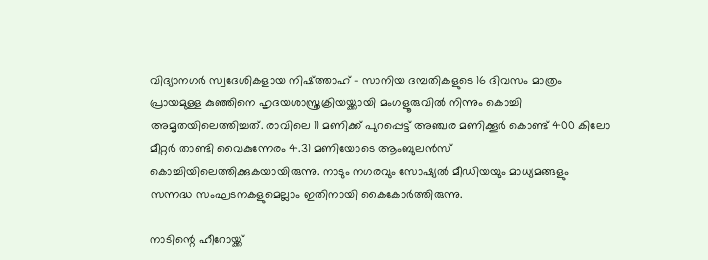വിദ്യാനഗര്‍ സ്വദേശികളായ നിഷ്ത്താഹ് - സാനിയ ദമ്പതികളുടെ 16 ദിവസം മാത്രം പ്രായമുള്ള കുഞ്ഞിനെ ഹൃദയശാസ്ത്രക്രിയയ്ക്കായി മംഗളൂരുവില്‍ നിന്നും കൊച്ചി അമൃതയിലെത്തിച്ചത്. രാവിലെ 11 മണിക്ക് പുറപ്പെട്ട് അഞ്ചര മണിക്കൂര്‍ കൊണ്ട് 400 കിലോ മീറ്റര്‍ താണ്ടി വൈകുന്നേരം 4.31 മണിയോടെ ആംബുലന്‍സ് കൊച്ചിയിലെത്തിക്കുകയായിരുന്നു. നാടും നഗരവും സോഷ്യല്‍ മീഡിയയും മാധ്യമങ്ങളും സന്നദ്ധ സംഘടനകളുമെല്ലാം ഇതിനായി കൈകോര്‍ത്തിരുന്നു.

നാടിന്റെ ഹീറോയ്ക്ക്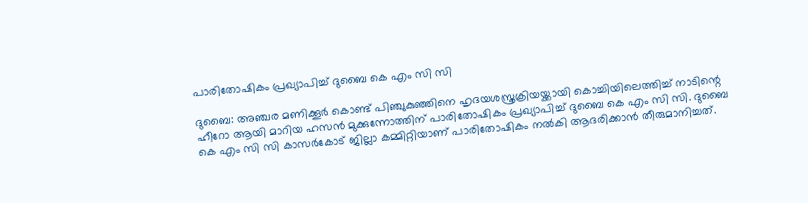പാരിതോഷികം പ്രഖ്യാപിച്ച് ദുബൈ കെ എം സി സി

ദുബൈ: അഞ്ചര മണിക്കൂര്‍ കൊണ്ട് പിഞ്ചുകുഞ്ഞിനെ ഹൃദയശസ്ത്രക്രിയയ്ക്കായി കൊച്ചിയിലെത്തിച്ച് നാടിന്റെ ഹീറോ ആയി മാറിയ ഹസന്‍ മുക്കുന്നോത്തിന് പാരിതോഷികം പ്രഖ്യാപിച്ച് ദുബൈ കെ എം സി സി. ദുബൈ കെ എം സി സി കാസര്‍കോട് ജില്ലാ കമ്മിറ്റിയാണ് പാരിതോഷികം നല്‍കി ആദരിക്കാന്‍ തീരുമാനിച്ചത്.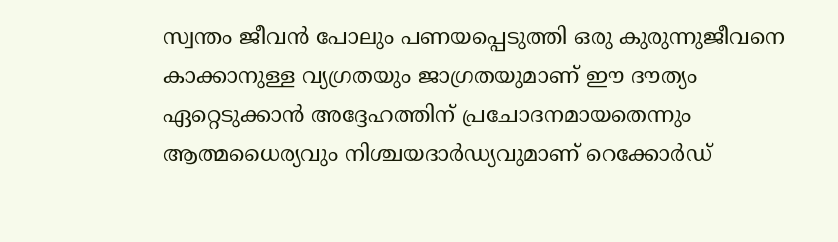സ്വന്തം ജീവന്‍ പോലും പണയപ്പെടുത്തി ഒരു കുരുന്നുജീവനെ കാക്കാനുള്ള വ്യഗ്രതയും ജാഗ്രതയുമാണ് ഈ ദൗത്യം ഏറ്റെടുക്കാന്‍ അദ്ദേഹത്തിന് പ്രചോദനമായതെന്നും ആത്മധൈര്യവും നിശ്ചയദാര്‍ഡ്യവുമാണ് റെക്കോര്‍ഡ്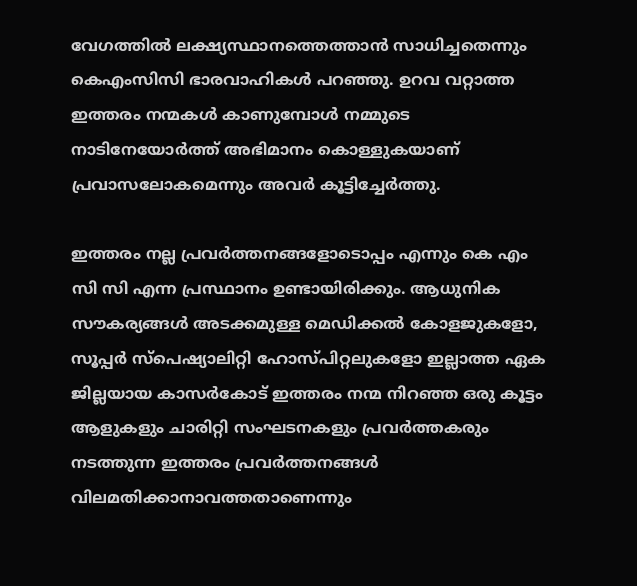വേഗത്തില്‍ ലക്ഷ്യസ്ഥാനത്തെത്താന്‍ സാധിച്ചതെന്നും കെഎംസിസി ഭാരവാഹികള്‍ പറഞ്ഞു. ഉറവ വറ്റാത്ത ഇത്തരം നന്മകള്‍ കാണുമ്പോള്‍ നമ്മുടെ നാടിനേയോര്‍ത്ത് അഭിമാനം കൊള്ളുകയാണ് പ്രവാസലോകമെന്നും അവര്‍ കൂട്ടിച്ചേര്‍ത്തു.

ഇത്തരം നല്ല പ്രവര്‍ത്തനങ്ങളോടൊപ്പം എന്നും കെ എം സി സി എന്ന പ്രസ്ഥാനം ഉണ്ടായിരിക്കും. ആധുനിക സൗകര്യങ്ങള്‍ അടക്കമുള്ള മെഡിക്കല്‍ കോളജുകളോ, സൂപ്പര്‍ സ്‌പെഷ്യാലിറ്റി ഹോസ്പിറ്റലുകളോ ഇല്ലാത്ത ഏക ജില്ലയായ കാസര്‍കോട് ഇത്തരം നന്മ നിറഞ്ഞ ഒരു കൂട്ടം ആളുകളും ചാരിറ്റി സംഘടനകളും പ്രവര്‍ത്തകരും നടത്തുന്ന ഇത്തരം പ്രവര്‍ത്തനങ്ങള്‍ വിലമതിക്കാനാവത്തതാണെന്നും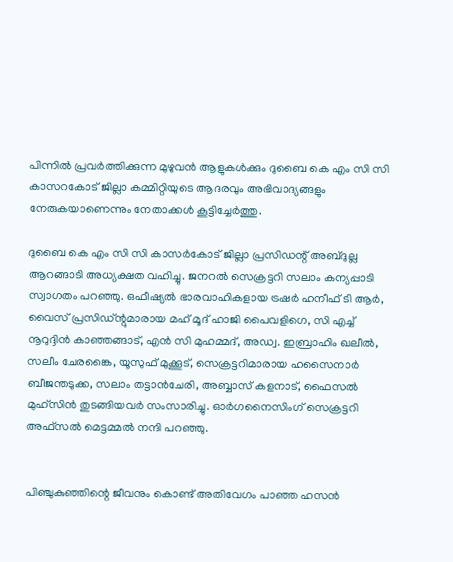പിന്നില്‍ പ്രവര്‍ത്തിക്കുന്ന മുഴുവന്‍ ആളുകള്‍ക്കും ദുബൈ കെ എം സി സി കാസറകോട് ജില്ലാ കമ്മിറ്റിയുടെ ആദരവും അഭിവാദ്യങ്ങളും നേരുകയാണെന്നും നേതാക്കള്‍ കൂട്ടിച്ചേര്‍ത്തു.

ദുബൈ കെ എം സി സി കാസര്‍കോട് ജില്ലാ പ്രസിഡന്റ് അബ്ദുല്ല ആറങ്ങാടി അധ്യക്ഷത വഹിച്ചു. ജനറല്‍ സെക്രട്ടറി സലാം കന്യപ്പാടി സ്വാഗതം പറഞ്ഞു. ഒഫീഷ്യല്‍ ഭാരവാഹികളായ ട്രഷര്‍ ഹനീഫ് ടി ആര്‍, വൈസ് പ്രസിഡ്ന്റുമാരായ മഹ് മൂദ് ഹാജി പൈവളിഗെ, സി എച്ച് നൂറുദ്ദിന്‍ കാഞ്ഞങ്ങാട്, എന്‍ സി മുഹമ്മദ്, അഡ്വ. ഇബ്രാഹിം ഖലീല്‍, സലീം ചേരങ്കൈ, യൂസുഫ് മുക്കൂട്, സെക്രട്ടറിമാരായ ഹസൈനാര്‍ ബീജന്തടുക്ക, സലാം തട്ടാന്‍ചേരി, അബ്ബാസ് കളനാട്, ഫൈസല്‍ മുഹ്‌സിന്‍ തുടങ്ങിയവര്‍ സംസാരിച്ചു. ഓര്‍ഗനൈസിംഗ് സെക്രട്ടറി അഫ്‌സല്‍ മെട്ടമ്മല്‍ നന്ദി പറഞ്ഞു.


പിഞ്ചുകുഞ്ഞിന്റെ ജീവനും കൊണ്ട് അതിവേഗം പാഞ്ഞ ഹസന്‍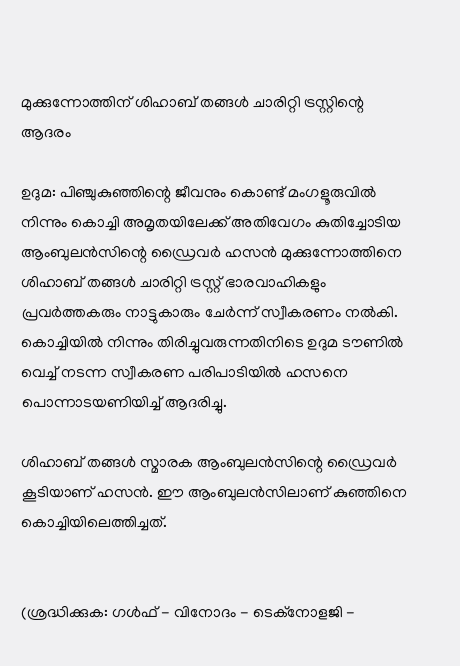മുക്കുന്നോത്തിന് ശിഹാബ് തങ്ങള്‍ ചാരിറ്റി ട്രസ്റ്റിന്റെ ആദരം

ഉദുമ: പിഞ്ചുകുഞ്ഞിന്റെ ജീവനും കൊണ്ട് മംഗളൂരുവില്‍ നിന്നും കൊച്ചി അമൃതയിലേക്ക് അതിവേഗം കുതിച്ചോടിയ ആംബുലന്‍സിന്റെ ഡ്രൈവര്‍ ഹസന്‍ മുക്കുന്നോത്തിനെ ശിഹാബ് തങ്ങള്‍ ചാരിറ്റി ട്രസ്റ്റ് ഭാരവാഹികളും പ്രവര്‍ത്തകരും നാട്ടുകാരും ചേര്‍ന്ന് സ്വീകരണം നല്‍കി. കൊച്ചിയില്‍ നിന്നും തിരിച്ചുവരുന്നതിനിടെ ഉദുമ ടൗണില്‍ വെച്ച് നടന്ന സ്വീകരണ പരിപാടിയില്‍ ഹസനെ പൊന്നാടയണിയിച്ച് ആദരിച്ചു.

ശിഹാബ് തങ്ങള്‍ സ്മാരക ആംബുലന്‍സിന്റെ ഡ്രൈവര്‍ കൂടിയാണ് ഹസന്‍. ഈ ആംബുലന്‍സിലാണ് കുഞ്ഞിനെ കൊച്ചിയിലെത്തിച്ചത്.


(ശ്രദ്ധിക്കുക: ഗൾഫ് - വിനോദം - ടെക്നോളജി -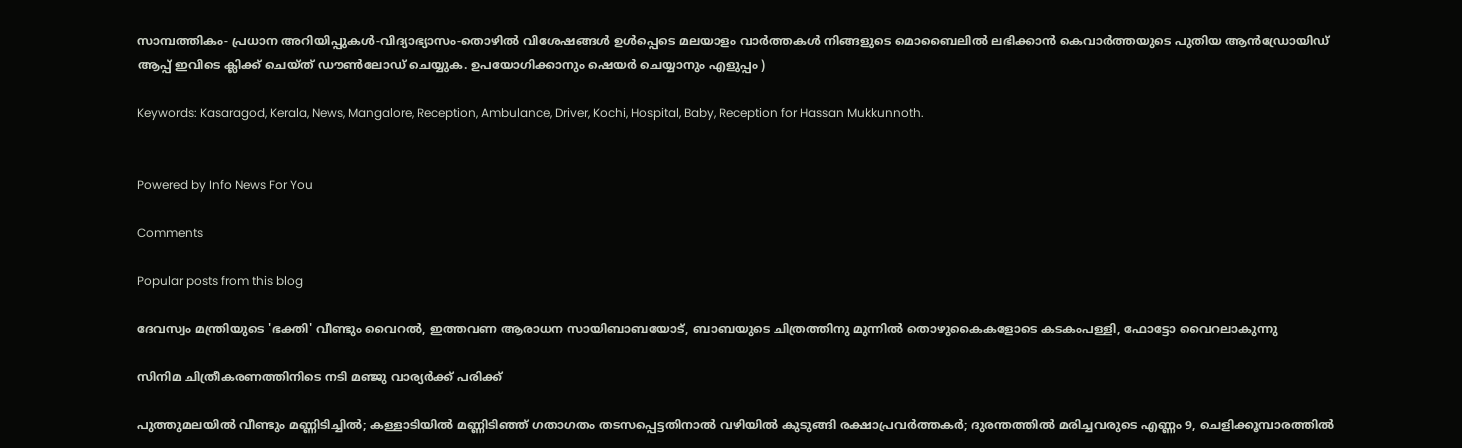സാമ്പത്തികം- പ്രധാന അറിയിപ്പുകൾ-വിദ്യാഭ്യാസം-തൊഴിൽ വിശേഷങ്ങൾ ഉൾപ്പെടെ മലയാളം വാർത്തകൾ നിങ്ങളുടെ മൊബൈലിൽ ലഭിക്കാൻ കെവാർത്തയുടെ പുതിയ ആൻഡ്രോയിഡ് ആപ്പ് ഇവിടെ ക്ലിക്ക് ചെയ്ത് ഡൗൺലോഡ് ചെയ്യുക. ഉപയോഗിക്കാനും ഷെയർ ചെയ്യാനും എളുപ്പം )

Keywords: Kasaragod, Kerala, News, Mangalore, Reception, Ambulance, Driver, Kochi, Hospital, Baby, Reception for Hassan Mukkunnoth.


Powered by Info News For You

Comments

Popular posts from this blog

ദേവസ്വം മന്ത്രിയുടെ 'ഭക്തി' വീണ്ടും വൈറല്‍, ഇത്തവണ ആരാധന സായിബാബയോട്, ബാബയുടെ ചിത്രത്തിനു മുന്നില്‍ തൊഴുകൈകളോടെ കടകംപള്ളി, ഫോട്ടോ വൈറലാകുന്നു

സിനിമ ചിത്രീകരണത്തിനിടെ നടി മഞ്ജു വാര്യര്‍ക്ക് പരിക്ക്

പുത്തുമലയില്‍ വീണ്ടും മണ്ണിടിച്ചില്‍; കള്ളാടിയില്‍ മണ്ണിടിഞ്ഞ് ഗതാഗതം തടസപ്പെട്ടതിനാല്‍ വഴിയില്‍ കുടുങ്ങി രക്ഷാപ്രവര്‍ത്തകര്‍; ദുരന്തത്തില്‍ മരിച്ചവരുടെ എണ്ണം 9, ചെളിക്കൂമ്പാരത്തില്‍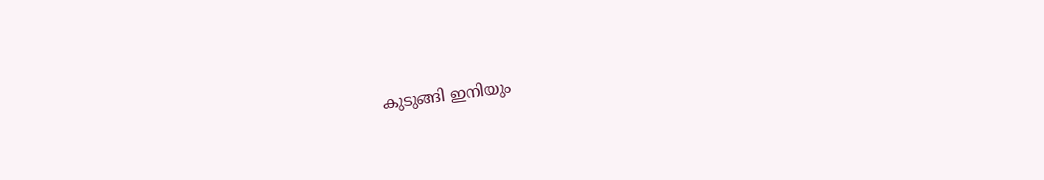കുടുങ്ങി ഇനിയും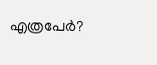എത്രപേര്‍?